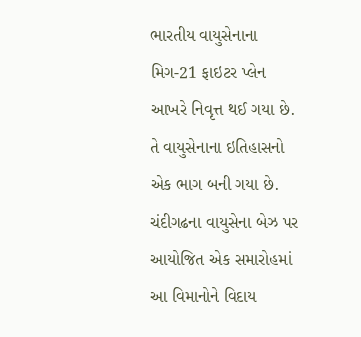ભારતીય વાયુસેનાના મિગ-21 ફાઇટર પ્લેન આખરે નિવૃત્ત થઈ ગયા છે. તે વાયુસેનાના ઇતિહાસનો એક ભાગ બની ગયા છે. ચંદીગઢના વાયુસેના બેઝ પર આયોજિત એક સમારોહમાં આ વિમાનોને વિદાય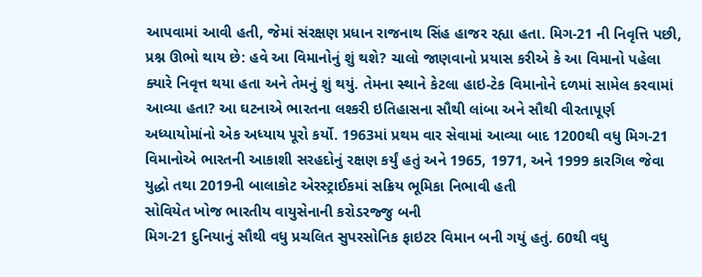આપવામાં આવી હતી, જેમાં સંરક્ષણ પ્રધાન રાજનાથ સિંહ હાજર રહ્યા હતા. મિગ-21 ની નિવૃત્તિ પછી, પ્રશ્ન ઊભો થાય છે: હવે આ વિમાનોનું શું થશે? ચાલો જાણવાનો પ્રયાસ કરીએ કે આ વિમાનો પહેલા ક્યારે નિવૃત્ત થયા હતા અને તેમનું શું થયું. તેમના સ્થાને કેટલા હાઇ-ટેક વિમાનોને દળમાં સામેલ કરવામાં આવ્યા હતા? આ ઘટનાએ ભારતના લશ્કરી ઇતિહાસના સૌથી લાંબા અને સૌથી વીરતાપૂર્ણ અધ્યાયોમાંનો એક અધ્યાય પૂરો કર્યો. 1963માં પ્રથમ વાર સેવામાં આવ્યા બાદ 1200થી વધુ મિગ-21 વિમાનોએ ભારતની આકાશી સરહદોનું રક્ષણ કર્યું હતું અને 1965, 1971, અને 1999 કારગિલ જેવા યુદ્ધો તથા 2019ની બાલાકોટ એરસ્ટ્રાઈકમાં સક્રિય ભૂમિકા નિભાવી હતી
સોવિયેત ખોજ ભારતીય વાયુસેનાની કરોડરજ્જુ બની
મિગ-21 દુનિયાનું સૌથી વધુ પ્રચલિત સુપરસોનિક ફાઇટર વિમાન બની ગયું હતું. 60થી વધુ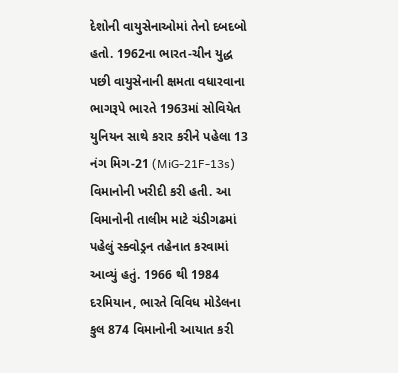દેશોની વાયુસેનાઓમાં તેનો દબદબો હતો. 1962ના ભારત-ચીન યુદ્ધ પછી વાયુસેનાની ક્ષમતા વધારવાના ભાગરૂપે ભારતે 1963માં સોવિયેત યુનિયન સાથે કરાર કરીને પહેલા 13 નંગ મિગ-21 (MiG-21F-13s) વિમાનોની ખરીદી કરી હતી. આ વિમાનોની તાલીમ માટે ચંડીગઢમાં પહેલું સ્ક્વોડ્રન તહેનાત કરવામાં આવ્યું હતું. 1966 થી 1984 દરમિયાન, ભારતે વિવિધ મોડેલના કુલ 874 વિમાનોની આયાત કરી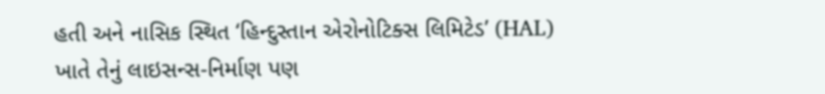હતી અને નાસિક સ્થિત ‘હિન્દુસ્તાન એરોનોટિક્સ લિમિટેડ’ (HAL) ખાતે તેનું લાઇસન્સ-નિર્માણ પણ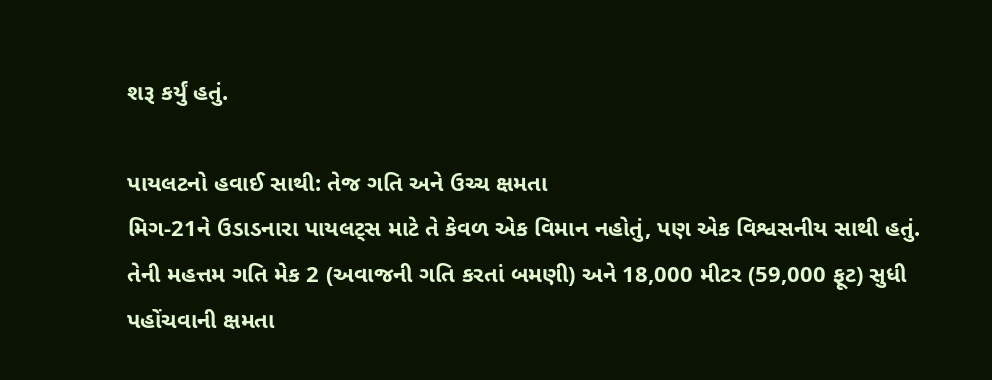શરૂ કર્યું હતું.

પાયલટનો હવાઈ સાથી: તેજ ગતિ અને ઉચ્ચ ક્ષમતા
મિગ-21ને ઉડાડનારા પાયલટ્સ માટે તે કેવળ એક વિમાન નહોતું, પણ એક વિશ્વસનીય સાથી હતું. તેની મહત્તમ ગતિ મેક 2 (અવાજની ગતિ કરતાં બમણી) અને 18,000 મીટર (59,000 ફૂટ) સુધી પહોંચવાની ક્ષમતા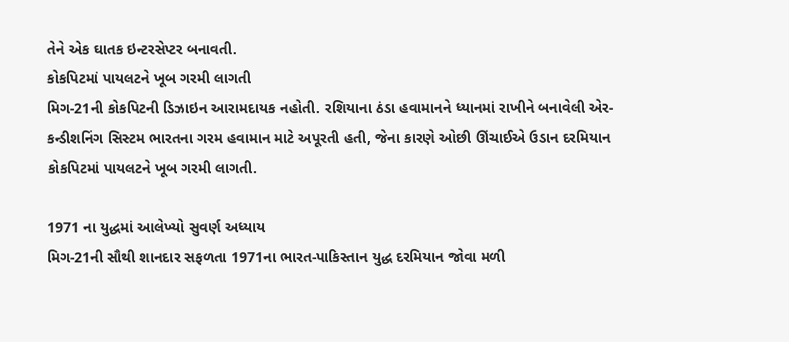તેને એક ઘાતક ઇન્ટરસેપ્ટર બનાવતી.
કોકપિટમાં પાયલટને ખૂબ ગરમી લાગતી
મિગ-21ની કોકપિટની ડિઝાઇન આરામદાયક નહોતી. રશિયાના ઠંડા હવામાનને ધ્યાનમાં રાખીને બનાવેલી એર-કન્ડીશનિંગ સિસ્ટમ ભારતના ગરમ હવામાન માટે અપૂરતી હતી, જેના કારણે ઓછી ઊંચાઈએ ઉડાન દરમિયાન કોકપિટમાં પાયલટને ખૂબ ગરમી લાગતી.

1971 ના યુદ્ધમાં આલેખ્યો સુવર્ણ અધ્યાય
મિગ-21ની સૌથી શાનદાર સફળતા 1971ના ભારત-પાકિસ્તાન યુદ્ધ દરમિયાન જોવા મળી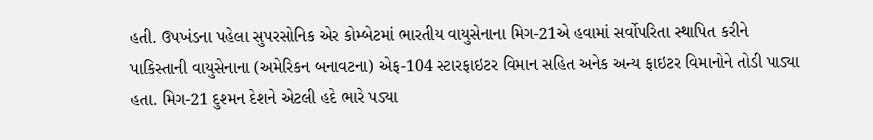હતી. ઉપખંડના પહેલા સુપરસોનિક એર કોમ્બેટમાં ભારતીય વાયુસેનાના મિગ-21એ હવામાં સર્વોપરિતા સ્થાપિત કરીને પાકિસ્તાની વાયુસેનાના (અમેરિકન બનાવટના) એફ-104 સ્ટારફાઇટર વિમાન સહિત અનેક અન્ય ફાઇટર વિમાનોને તોડી પાડ્યા હતા. મિગ-21 દુશ્મન દેશને એટલી હદે ભારે પડ્યા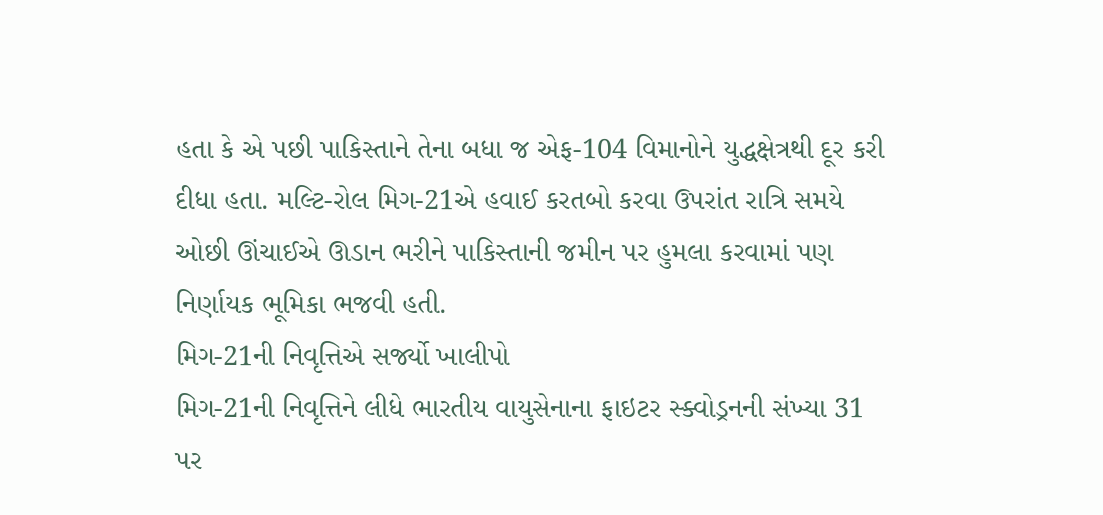હતા કે એ પછી પાકિસ્તાને તેના બધા જ એફ-104 વિમાનોને યુદ્ધક્ષેત્રથી દૂર કરી દીધા હતા. મલ્ટિ-રોલ મિગ-21એ હવાઈ કરતબો કરવા ઉપરાંત રાત્રિ સમયે ઓછી ઊંચાઈએ ઊડાન ભરીને પાકિસ્તાની જમીન પર હુમલા કરવામાં પણ નિર્ણાયક ભૂમિકા ભજવી હતી.
મિગ-21ની નિવૃત્તિએ સર્જ્યો ખાલીપો
મિગ-21ની નિવૃત્તિને લીધે ભારતીય વાયુસેનાના ફાઇટર સ્ક્વોડ્રનની સંખ્યા 31 પર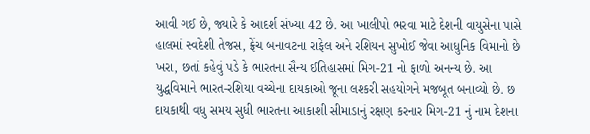આવી ગઈ છે, જ્યારે કે આદર્શ સંખ્યા 42 છે. આ ખાલીપો ભરવા માટે દેશની વાયુસેના પાસે હાલમાં સ્વદેશી તેજસ, ફ્રેંચ બનાવટના રાફેલ અને રશિયન સુખોઈ જેવા આધુનિક વિમાનો છે ખરા, છતાં કહેવું પડે કે ભારતના સૈન્ય ઈતિહાસમાં મિગ-21 નો ફાળો અનન્ય છે. આ યુદ્ધવિમાને ભારત-રશિયા વચ્ચેના દાયકાઓ જૂના લશ્કરી સહયોગને મજબૂત બનાવ્યો છે. છ દાયકાથી વધુ સમય સુધી ભારતના આકાશી સીમાડાનું રક્ષણ કરનાર મિગ-21 નું નામ દેશના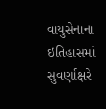વાયુસેનાના ઇતિહાસમાં સુવર્ણાક્ષરે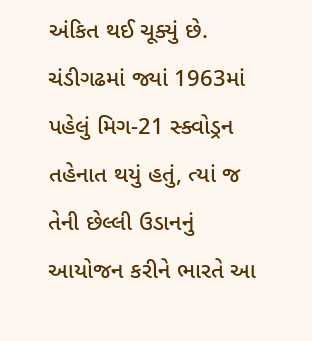અંકિત થઈ ચૂક્યું છે. ચંડીગઢમાં જ્યાં 1963માં પહેલું મિગ-21 સ્ક્વોડ્રન તહેનાત થયું હતું, ત્યાં જ તેની છેલ્લી ઉડાનનું આયોજન કરીને ભારતે આ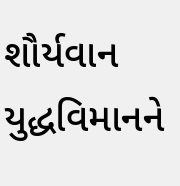શૌર્યવાન યુદ્ધવિમાનને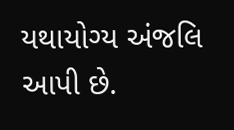યથાયોગ્ય અંજલિ આપી છે.